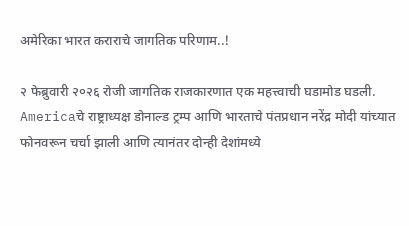अमेरिका भारत कराराचे जागतिक परिणाम..!

२ फेब्रुवारी २०२६ रोजी जागतिक राजकारणात एक महत्त्वाची घडामोड घडली. Americaचे राष्ट्राध्यक्ष डोनाल्ड ट्रम्प आणि भारताचे पंतप्रधान नरेंद्र मोदी यांच्यात फोनवरून चर्चा झाली आणि त्यानंतर दोन्ही देशांमध्ये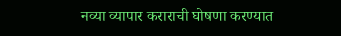नव्या व्यापार कराराची घोषणा करण्यात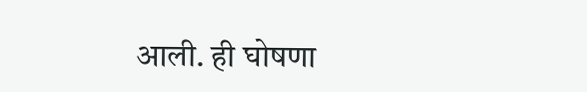आली. ही घोषणा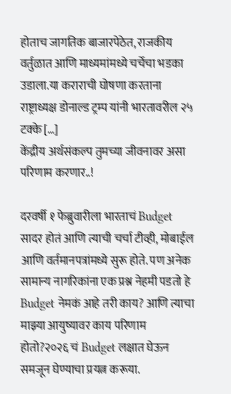होताच जागतिक बाजारपेठेत, राजकीय वर्तुळात आणि माध्यमांमध्ये चर्चेचा भडका उडाला.या कराराची घोषणा करताना राष्ट्राध्यक्ष डोनाल्ड ट्रम्प यांनी भारतावरील २५ टक्के […]
केंद्रीय अर्थसंकल्प तुमच्या जीवनावर असा परिणाम करणार..!

दरवर्षी १ फेब्रुवारीला भारताचं Budget सादर होतं आणि त्याची चर्चा टीव्ही, मोबाईल आणि वर्तमानपत्रांमध्ये सुरू होते. पण अनेक सामान्य नागरिकांना एक प्रश्न नेहमी पडतो हे Budget नेमकं आहे तरी काय? आणि त्याचा माझ्या आयुष्यावर काय परिणाम होतो?२०२६ चं Budget लक्षात घेऊन समजून घेण्याचा प्रयत्न करूया.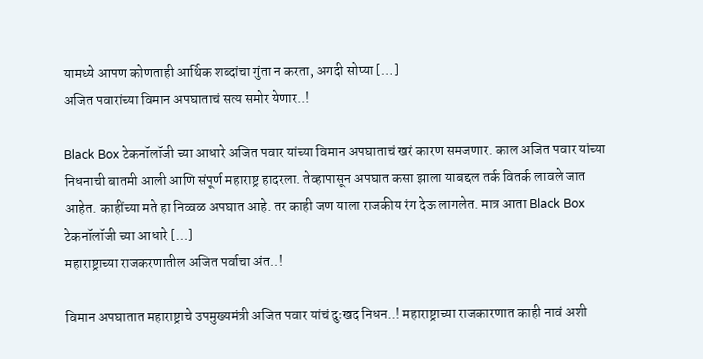यामध्ये आपण कोणताही आर्थिक शब्दांचा गुंता न करता, अगदी सोप्या […]
अजित पवारांच्या विमान अपघाताचं सत्य समोर येणार..!

Black Box टेकनॉलॉजी च्या आधारे अजित पवार यांच्या विमान अपघाताचं खरं कारण समजणार. काल अजित पवार यांच्या निधनाची बातमी आली आणि संपूर्ण महाराष्ट्र हादरला. तेव्हापासून अपघात कसा झाला याबद्दल तर्क वितर्क लावले जात आहेत. काहींच्या मते हा निव्वळ अपघात आहे. तर काही जण याला राजकीय रंग देऊ लागलेत. मात्र आता Black Box टेकनॉलॉजी च्या आधारे […]
महाराष्ट्राच्या राजकरणातील अजित पर्वाचा अंत..!

विमान अपघातात महाराष्ट्राचे उपमुख्यमंत्री अजित पवार यांचं दुःखद निधन..! महाराष्ट्राच्या राजकारणात काही नावं अशी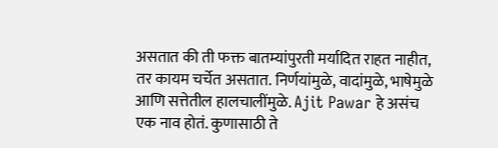असतात की ती फक्त बातम्यांपुरती मर्यादित राहत नाहीत, तर कायम चर्चेत असतात. निर्णयांमुळे, वादांमुळे, भाषेमुळे आणि सत्तेतील हालचालींमुळे. Ajit Pawar हे असंच एक नाव होतं. कुणासाठी ते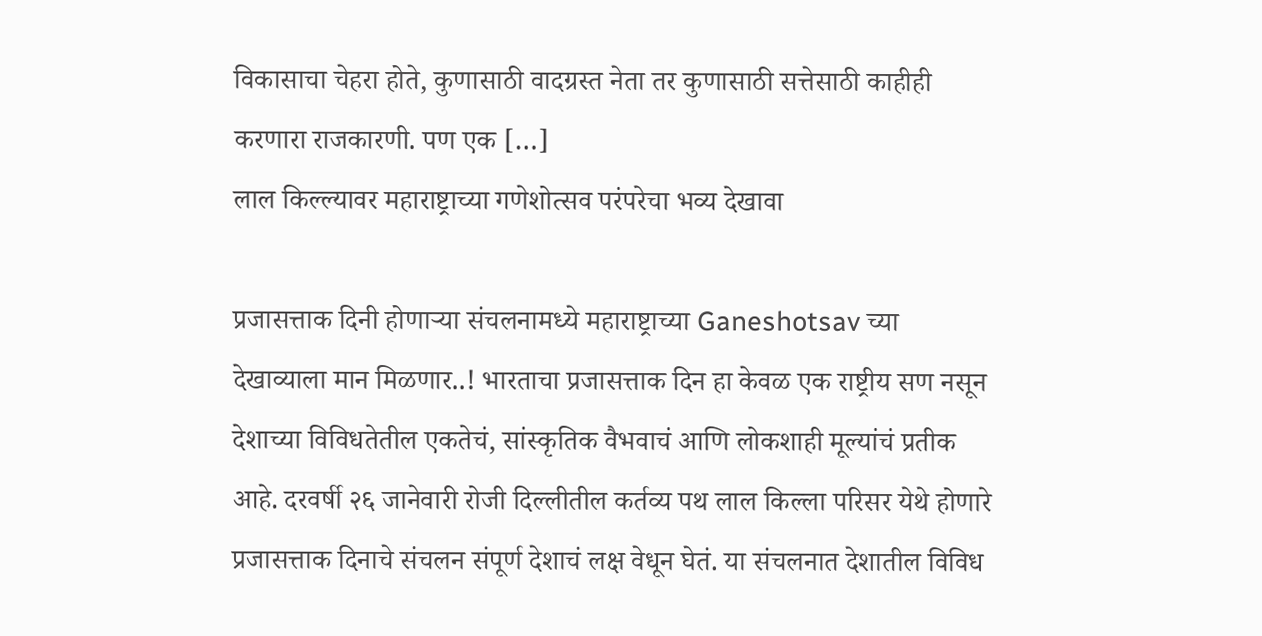विकासाचा चेहरा होते, कुणासाठी वादग्रस्त नेता तर कुणासाठी सत्तेसाठी काहीही करणारा राजकारणी. पण एक […]
लाल किल्ल्यावर महाराष्ट्राच्या गणेशोत्सव परंपरेचा भव्य देखावा

प्रजासत्ताक दिनी होणाऱ्या संचलनामध्ये महाराष्ट्राच्या Ganeshotsav च्या देखाव्याला मान मिळणार..! भारताचा प्रजासत्ताक दिन हा केवळ एक राष्ट्रीय सण नसून देशाच्या विविधतेतील एकतेचं, सांस्कृतिक वैभवाचं आणि लोकशाही मूल्यांचं प्रतीक आहे. दरवर्षी २६ जानेवारी रोजी दिल्लीतील कर्तव्य पथ लाल किल्ला परिसर येथे होणारे प्रजासत्ताक दिनाचे संचलन संपूर्ण देशाचं लक्ष वेधून घेतं. या संचलनात देशातील विविध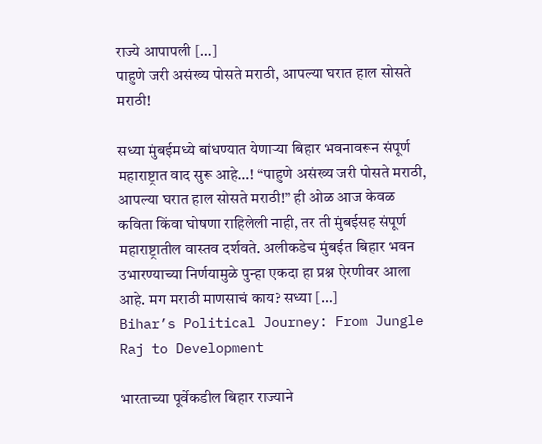राज्ये आपापली […]
पाहुणे जरी असंख्य पोसते मराठी, आपल्या घरात हाल सोसते मराठी!

सध्या मुंबईमध्ये बांधण्यात येणाऱ्या बिहार भवनावरून संपूर्ण महाराष्ट्रात वाद सुरू आहे…! “पाहुणे असंख्य जरी पोसते मराठी, आपल्या घरात हाल सोसते मराठी!” ही ओळ आज केवळ कविता किंवा घोषणा राहिलेली नाही, तर ती मुंबईसह संपूर्ण महाराष्ट्रातील वास्तव दर्शवते. अलीकडेच मुंबईत बिहार भवन उभारण्याच्या निर्णयामुळे पुन्हा एकदा हा प्रश्न ऐरणीवर आला आहे. मग मराठी माणसाचं काय? सध्या […]
Bihar’s Political Journey: From Jungle Raj to Development

भारताच्या पूर्वेकडील बिहार राज्याने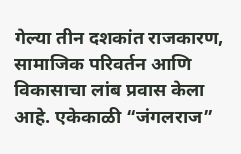गेल्या तीन दशकांत राजकारण, सामाजिक परिवर्तन आणि विकासाचा लांब प्रवास केला आहे. एकेकाळी “जंगलराज”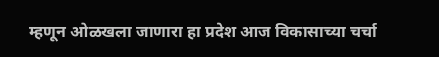म्हणून ओळखला जाणारा हा प्रदेश आज विकासाच्या चर्चा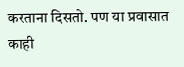करताना दिसतो. पण या प्रवासात काही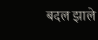बदल झाले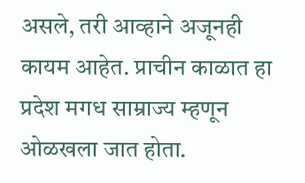असले, तरी आव्हाने अजूनही कायम आहेत. प्राचीन काळात हा प्रदेश मगध साम्राज्य म्हणून ओळखला जात होता.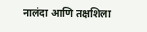नालंदा आणि तक्षशिला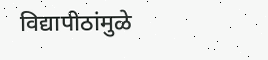विद्यापीठांमुळे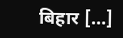बिहार […]